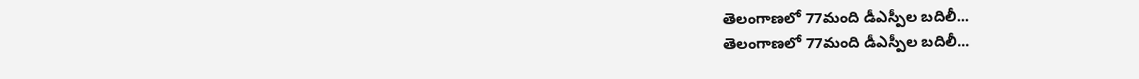తెలంగాణలో 77మంది డీఎస్పీల బదిలీ...
తెలంగాణలో 77మంది డీఎస్పీల బదిలీ...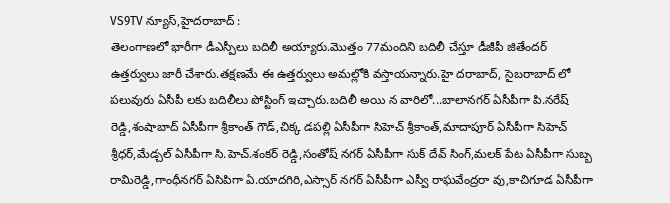VS9TV న్యూస్,హైదరాబాద్ :
తెలంగాణలో భారీగా డీఎస్పీలు బదిలీ అయ్యారు.మొత్తం 77మందిని బదిలీ చేస్తూ డీజీపీ జితేందర్ ఉత్తర్వులు జారీ చేశారు.తక్షణమే ఈ ఉత్తర్వులు అమల్లోకి వస్తాయన్నారు.హై దరాబాద్, సైబరాబాద్ లో పలువురు ఏసీపీ లకు బదిలీలు పోస్టింగ్ ఇచ్చారు.బదిలీ అయి న వారిలో...బాలానగర్ ఏసీపీగా పి.నరేష్ రెడ్డి,శంషాబాద్ ఏసీపీగా శ్రీకాంత్ గౌడ్,చిక్క డపల్లి ఏసీపీగా సిహెచ్ శ్రీకాంత్,మాదాపూర్ ఏసీపీగా సిహెచ్ శ్రీధర్,మేడ్చల్ ఏసీపీగా సి.హెచ్.శంకర్ రెడ్డి,సంతోష్ నగర్ ఏసీపీగా సుక్ దేవ్ సింగ్,మలక్ పేట ఏసీపీగా సుబ్బ రామిరెడ్డి,గాంధీనగర్ ఏసిపిగా ఏ.యాదగిరి,ఎస్సార్ నగర్ ఏసీపీగా ఎస్వీ రాఘవేంద్రరా వు,కాచిగూడ ఏసీపీగా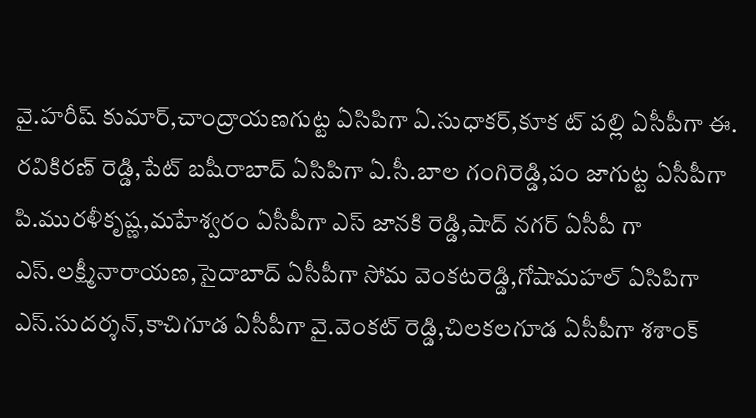వై.హరీష్ కుమార్,చాంద్రాయణగుట్ట ఏసిపిగా ఏ.సుధాకర్,కూక ట్ పల్లి ఏసీపీగా ఈ. రవికిరణ్ రెడ్డి,పేట్ బషీరాబాద్ ఏసిపిగా ఏ.సీ.బాల గంగిరెడ్డి,పం జాగుట్ట ఏసీపీగా పి.మురళీకృష్ణ,మహేశ్వరం ఏసీపీగా ఎస్ జానకి రెడ్డి,షాద్ నగర్ ఏసీపీ గా ఎస్.లక్ష్మీనారాయణ,సైదాబాద్ ఏసీపీగా సోమ వెంకటరెడ్డి,గోషామహల్ ఏసిపిగా ఎస్.సుదర్శన్,కాచిగూడ ఏసీపీగా వై.వెంకట్ రెడ్డి,చిలకలగూడ ఏసీపీగా శశాంక్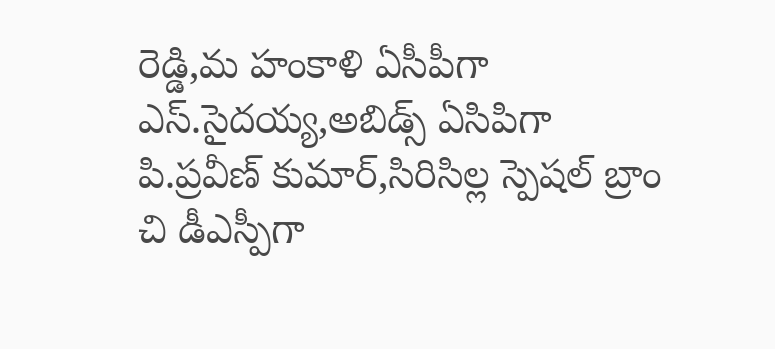రెడ్డి,మ హంకాళి ఏసీపీగా ఎస్.సైదయ్య,అబిడ్స్ ఏసిపిగా పి.ప్రవీణ్ కుమార్,సిరిసిల్ల స్పెషల్ బ్రాం చి డీఎస్పీగా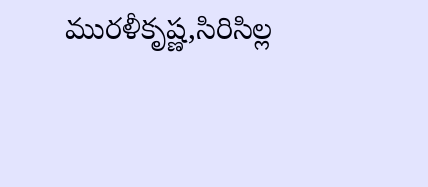మురళీకృష్ణ,సిరిసిల్ల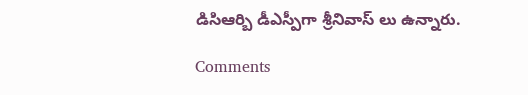డిసిఆర్బి డీఎస్పీగా శ్రీనివాస్ లు ఉన్నారు.

Comments